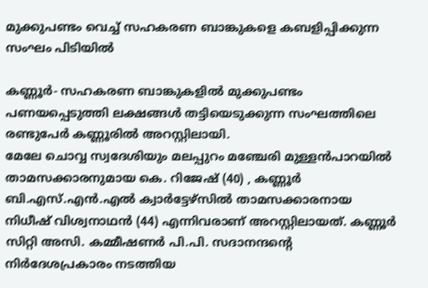മുക്കുപണ്ടം വെച്ച് സഹകരണ ബാങ്കുകളെ കബളിപ്പിക്കുന്ന സംഘം പിടിയില്‍

കണ്ണൂര്‍- സഹകരണ ബാങ്കുകളില്‍ മുക്കുപണ്ടം പണയപ്പെടുത്തി ലക്ഷങ്ങള്‍ തട്ടിയെടുക്കുന്ന സംഘത്തിലെ രണ്ടുപേര്‍ കണ്ണൂരില്‍ അറസ്റ്റിലായി.
മേലേ ചൊവ്വ സ്വദേശിയും മലപ്പുറം മഞ്ചേരി മുള്ളന്‍പാറയില്‍ താമസക്കാരനുമായ കെ. റിജേഷ് (40) , കണ്ണൂര്‍ ബി.എസ്.എന്‍.എല്‍ ക്വാര്‍ട്ടേഴ്‌സില്‍ താമസക്കാരനായ നിധീഷ് വിശ്വനാഥന്‍ (44) എന്നിവരാണ് അറസ്റ്റിലായത്. കണ്ണൂര്‍ സിറ്റി അസി. കമ്മീഷണര്‍ പി.പി. സദാനന്ദന്റെ നിര്‍ദേശപ്രകാരം നടത്തിയ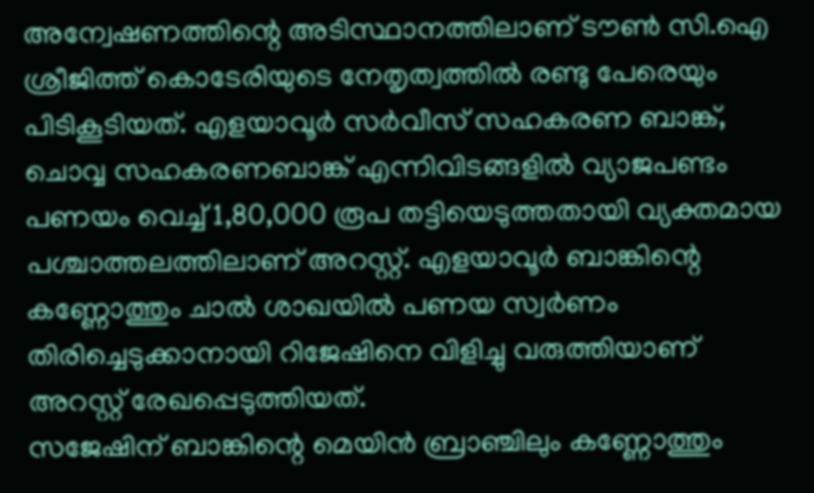അന്വേഷണത്തിന്റെ അടിസ്ഥാനത്തിലാണ് ടൗണ്‍ സി.ഐ ശ്രീജിത്ത് കൊടേരിയുടെ നേതൃത്വത്തില്‍ രണ്ടു പേരെയും പിടികൂടിയത്. എളയാവൂര്‍ സര്‍വീസ് സഹകരണ ബാങ്ക്, ചൊവ്വ സഹകരണബാങ്ക് എന്നിവിടങ്ങളില്‍ വ്യാജപണ്ടം പണയം വെച്ച് 1,80,000 രൂപ തട്ടിയെടുത്തതായി വ്യക്തമായ പശ്ചാത്തലത്തിലാണ് അറസ്റ്റ്. എളയാവൂര്‍ ബാങ്കിന്റെ കണ്ണോത്തും ചാല്‍ ശാഖയില്‍ പണയ സ്വര്‍ണം തിരിച്ചെടുക്കാനായി റിജേഷിനെ വിളിച്ചു വരുത്തിയാണ് അറസ്റ്റ് രേഖപ്പെടുത്തിയത്.
സജേഷിന് ബാങ്കിന്റെ മെയിന്‍ ബ്രാഞ്ചിലും കണ്ണോത്തും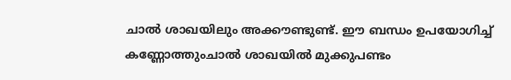ചാല്‍ ശാഖയിലും അക്കൗണ്ടുണ്ട്. ഈ ബന്ധം ഉപയോഗിച്ച് കണ്ണോത്തുംചാല്‍ ശാഖയില്‍ മുക്കുപണ്ടം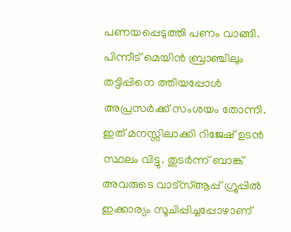പണയപ്പെടുത്തി പണം വാങ്ങി. പിന്നീട് മെയിന്‍ ബ്രാഞ്ചിലും തട്ടിപ്പിനെ ത്തിയപ്പോള്‍ അപ്രസര്‍ക്ക് സംശയം തോന്നി. ഇത് മനസ്സിലാക്കി റിജേഷ് ഉടന്‍ സ്ഥലം വിട്ടു. തുടര്‍ന്ന് ബാങ്ക് അവരുടെ വാട്‌സ്ആപ്പ് ഗ്രൂപ്പില്‍ ഇക്കാര്യം സൂചിപ്പിച്ചപ്പോഴാണ്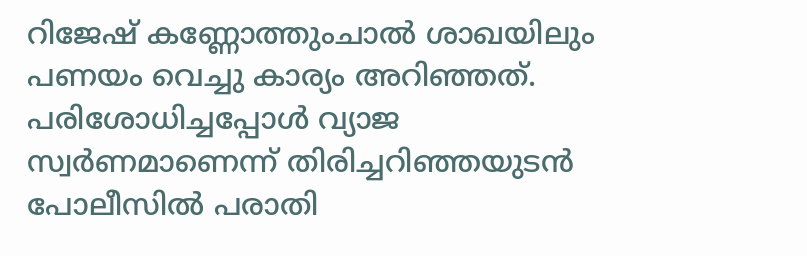റിജേഷ് കണ്ണോത്തുംചാല്‍ ശാഖയിലും പണയം വെച്ചു കാര്യം അറിഞ്ഞത്. പരിശോധിച്ചപ്പോള്‍ വ്യാജ സ്വര്‍ണമാണെന്ന് തിരിച്ചറിഞ്ഞയുടന്‍ പോലീസില്‍ പരാതി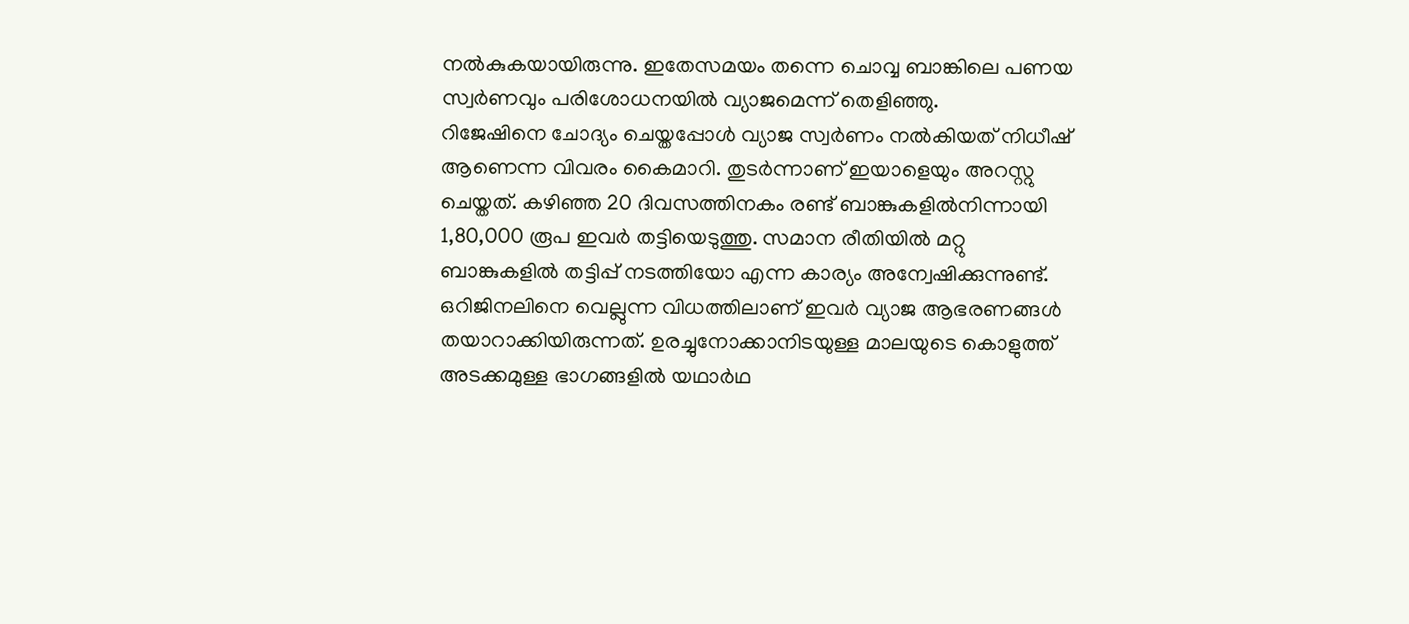നല്‍കുകയായിരുന്നു. ഇതേസമയം തന്നെ ചൊവ്വ ബാങ്കിലെ പണയ സ്വര്‍ണവും പരിശോധനയില്‍ വ്യാജമെന്ന് തെളിഞ്ഞു.
റിജേഷിനെ ചോദ്യം ചെയ്തപ്പോള്‍ വ്യാജ സ്വര്‍ണം നല്‍കിയത് നിധീഷ് ആണെന്ന വിവരം കൈമാറി. തുടര്‍ന്നാണ് ഇയാളെയും അറസ്റ്റു ചെയ്തത്. കഴിഞ്ഞ 20 ദിവസത്തിനകം രണ്ട് ബാങ്കുകളില്‍നിന്നായി 1,80,000 രൂപ ഇവര്‍ തട്ടിയെടുത്തു. സമാന രീതിയില്‍ മറ്റു ബാങ്കുകളില്‍ തട്ടിപ്പ് നടത്തിയോ എന്ന കാര്യം അന്വേഷിക്കുന്നുണ്ട്. ഒറിജിനലിനെ വെല്ലുന്ന വിധത്തിലാണ് ഇവര്‍ വ്യാജ ആഭരണങ്ങള്‍ തയാറാക്കിയിരുന്നത്. ഉരച്ചുനോക്കാനിടയുള്ള മാലയുടെ കൊളുത്ത് അടക്കമുള്ള ഭാഗങ്ങളില്‍ യഥാര്‍ഥ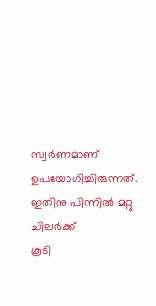സ്വര്‍ണമാണ് ഉപയോഗിച്ചിരുന്നത്. ഇതിനു പിന്നില്‍ മറ്റു ചിലര്‍ക്ക്
കൂടി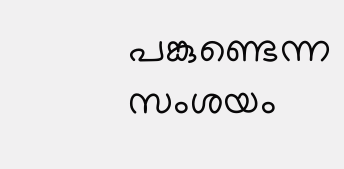പങ്കുണ്ടെന്ന സംശയം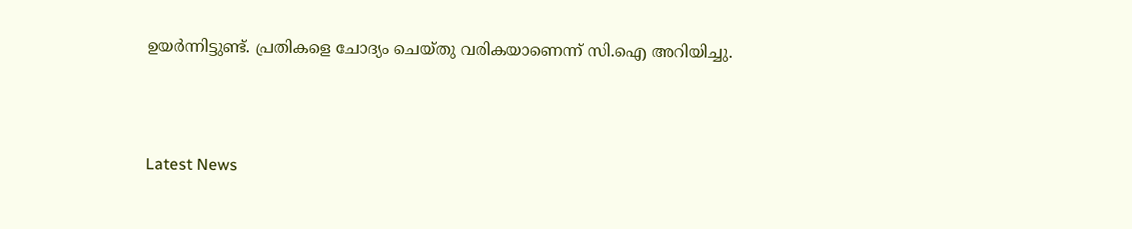ഉയര്‍ന്നിട്ടുണ്ട്. പ്രതികളെ ചോദ്യം ചെയ്തു വരികയാണെന്ന് സി.ഐ അറിയിച്ചു.



Latest News